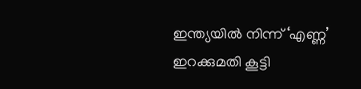ഇന്ത്യയിൽ നിന്ന് ‘എണ്ണ’ ഇറക്കുമതി കൂട്ടി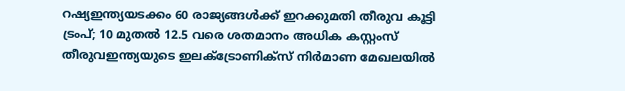റഷ്യഇന്ത്യയടക്കം 60 രാജ്യങ്ങൾക്ക് ഇറക്കുമതി തീരുവ കൂട്ടി ട്രംപ്; 10 മുതൽ 12.5 വരെ ശതമാനം അധിക കസ്റ്റംസ് തീരുവഇന്ത്യയുടെ ഇലക്‌ട്രോണിക്സ് നിർമാണ മേഖലയിൽ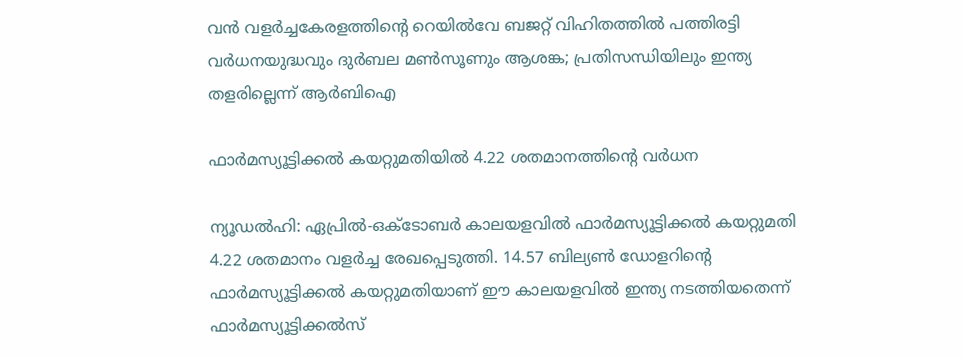വൻ വളർച്ചകേരളത്തിന്റെ റെയിൽവേ ബജറ്റ് വിഹിതത്തിൽ പത്തിരട്ടി വർധനയുദ്ധവും ദുർബല മൺസൂണും ആശങ്ക; പ്രതിസന്ധിയിലും ഇന്ത്യ തളരില്ലെന്ന് ആർബിഐ

ഫാര്‍മസ്യൂട്ടിക്കല്‍ കയറ്റുമതിയില്‍ 4.22 ശതമാനത്തിന്റെ വര്‍ധന

ന്യൂഡല്‍ഹി: ഏപ്രില്‍-ഒക്ടോബര്‍ കാലയളവില്‍ ഫാര്‍മസ്യൂട്ടിക്കല്‍ കയറ്റുമതി 4.22 ശതമാനം വളര്‍ച്ച രേഖപ്പെടുത്തി. 14.57 ബില്യണ്‍ ഡോളറിന്റെ ഫാര്‍മസ്യൂട്ടിക്കല്‍ കയറ്റുമതിയാണ് ഈ കാലയളവില്‍ ഇന്ത്യ നടത്തിയതെന്ന് ഫാര്‍മസ്യൂട്ടിക്കല്‍സ്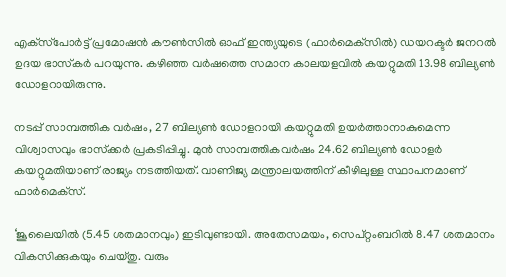എക്‌സ്‌പോര്‍ട്ട് പ്രമോഷന്‍ കൗണ്‍സില്‍ ഓഫ് ഇന്ത്യയുടെ (ഫാര്‍മെക്‌സില്‍) ഡയറക്ടര്‍ ജനറല്‍ ഉദയ ഭാസ്‌കര്‍ പറയുന്നു. കഴിഞ്ഞ വര്‍ഷത്തെ സമാന കാലയളവില്‍ കയറ്റുമതി 13.98 ബില്യണ്‍ ഡോളറായിരുന്നു.

നടപ്പ് സാമ്പത്തിക വര്‍ഷം, 27 ബില്യണ്‍ ഡോളറായി കയറ്റുമതി ഉയര്‍ത്താനാകുമെന്ന വിശ്വാസവും ഭാസ്‌ക്കര്‍ പ്രകടിപ്പിച്ചു. മുന്‍ സാമ്പത്തികവര്‍ഷം 24.62 ബില്യണ്‍ ഡോളര്‍ കയറ്റുമതിയാണ് രാജ്യം നടത്തിയത്. വാണിജ്യ മന്ത്രാലയത്തിന് കീഴിലുള്ള സ്ഥാപനമാണ് ഫാര്‍മെക്‌സ്.

‘ജൂലൈയില്‍ (5.45 ശതമാനവും) ഇടിവുണ്ടായി. അതേസമയം, സെപ്റ്റംബറില്‍ 8.47 ശതമാനം വികസിക്കുകയും ചെയ്തു. വരും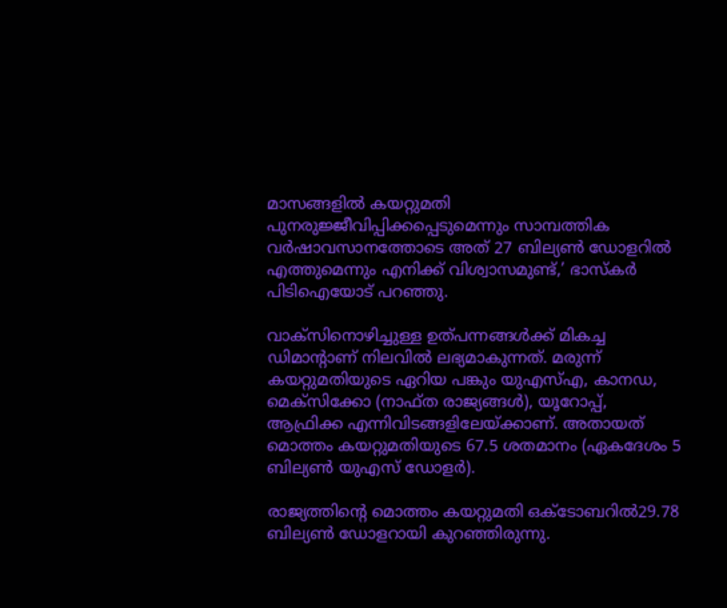മാസങ്ങളില്‍ കയറ്റുമതി പുനരുജ്ജീവിപ്പിക്കപ്പെടുമെന്നും സാമ്പത്തിക വര്‍ഷാവസാനത്തോടെ അത് 27 ബില്യണ്‍ ഡോളറില്‍ എത്തുമെന്നും എനിക്ക് വിശ്വാസമുണ്ട്,’ ഭാസ്‌കര്‍ പിടിഐയോട് പറഞ്ഞു.

വാക്‌സിനൊഴിച്ചുള്ള ഉത്പന്നങ്ങള്‍ക്ക് മികച്ച ഡിമാന്റാണ് നിലവില്‍ ലഭ്യമാകുന്നത്. മരുന്ന് കയറ്റുമതിയുടെ ഏറിയ പങ്കും യുഎസ്എ, കാനഡ, മെക്‌സിക്കോ (നാഫ്ത രാജ്യങ്ങള്‍), യൂറോപ്പ്, ആഫ്രിക്ക എന്നിവിടങ്ങളിലേയ്ക്കാണ്. അതായത് മൊത്തം കയറ്റുമതിയുടെ 67.5 ശതമാനം (ഏകദേശം 5 ബില്യണ്‍ യുഎസ് ഡോളര്‍).

രാജ്യത്തിന്റെ മൊത്തം കയറ്റുമതി ഒക്ടോബറില്‍29.78 ബില്യണ്‍ ഡോളറായി കുറഞ്ഞിരുന്നു.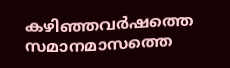കഴിഞ്ഞവര്‍ഷത്തെ സമാനമാസത്തെ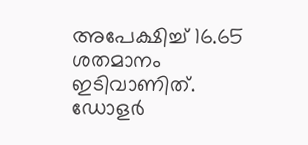അപേക്ഷിച്ച് 16.65 ശതമാനം ഇടിവാണിത്. ഡോളര്‍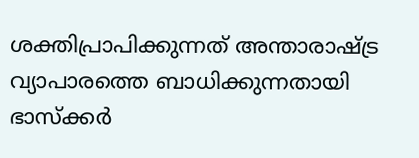ശക്തിപ്രാപിക്കുന്നത് അന്താരാഷ്ട്ര വ്യാപാരത്തെ ബാധിക്കുന്നതായി ഭാസ്‌ക്കര്‍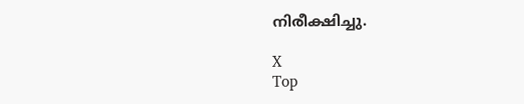നിരീക്ഷിച്ചു.

X
Top